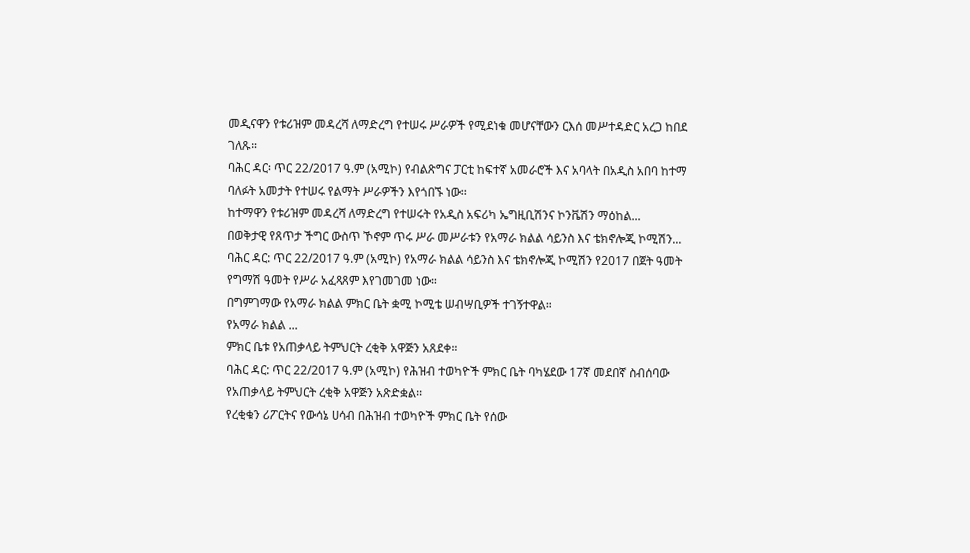መዲናዋን የቱሪዝም መዳረሻ ለማድረግ የተሠሩ ሥራዎች የሚደነቁ መሆናቸውን ርእሰ መሥተዳድር አረጋ ከበደ ገለጹ።
ባሕር ዳር፡ ጥር 22/2017 ዓ.ም (አሚኮ) የብልጽግና ፓርቲ ከፍተኛ አመራሮች እና አባላት በአዲስ አበባ ከተማ ባለፉት አመታት የተሠሩ የልማት ሥራዎችን እየጎበኙ ነው፡፡
ከተማዋን የቱሪዝም መዳረሻ ለማድረግ የተሠሩት የአዲስ አፍሪካ ኤግዚቢሽንና ኮንቬሽን ማዕከል...
በወቅታዊ የጸጥታ ችግር ውስጥ ኾኖም ጥሩ ሥራ መሥራቱን የአማራ ክልል ሳይንስ እና ቴክኖሎጂ ኮሚሽን...
ባሕር ዳር: ጥር 22/2017 ዓ.ም (አሚኮ) የአማራ ክልል ሳይንስ እና ቴክኖሎጂ ኮሚሽን የ2017 በጀት ዓመት የግማሽ ዓመት የሥራ አፈጻጸም እየገመገመ ነው።
በግምገማው የአማራ ክልል ምክር ቤት ቋሚ ኮሚቴ ሠብሣቢዎች ተገኝተዋል።
የአማራ ክልል ...
ምክር ቤቱ የአጠቃላይ ትምህርት ረቂቅ አዋጅን አጸደቀ።
ባሕር ዳር: ጥር 22/2017 ዓ.ም (አሚኮ) የሕዝብ ተወካዮች ምክር ቤት ባካሄደው 17ኛ መደበኛ ስብሰባው የአጠቃላይ ትምህርት ረቂቅ አዋጅን አጽድቋል፡፡
የረቂቁን ሪፖርትና የውሳኔ ሀሳብ በሕዝብ ተወካዮች ምክር ቤት የሰው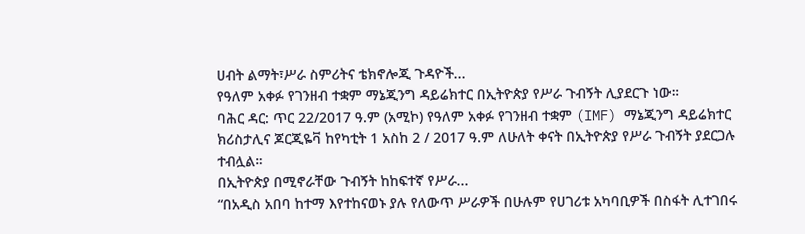ሀብት ልማት፣ሥራ ስምሪትና ቴክኖሎጂ ጉዳዮች...
የዓለም አቀፉ የገንዘብ ተቋም ማኔጂንግ ዳይሬክተር በኢትዮጵያ የሥራ ጉብኝት ሊያደርጉ ነው።
ባሕር ዳር: ጥር 22/2017 ዓ.ም (አሚኮ) የዓለም አቀፉ የገንዘብ ተቋም (IMF) ማኔጂንግ ዳይሬክተር ክሪስታሊና ጆርጂዬቫ ከየካቲት 1 አስከ 2 / 2017 ዓ.ም ለሁለት ቀናት በኢትዮጵያ የሥራ ጉብኝት ያደርጋሉ ተብሏል።
በኢትዮጵያ በሚኖራቸው ጉብኝት ከከፍተኛ የሥራ...
“በአዲስ አበባ ከተማ እየተከናወኑ ያሉ የለውጥ ሥራዎች በሁሉም የሀገሪቱ አካባቢዎች በስፋት ሊተገበሩ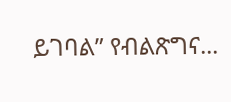ይገባል” የብልጽግና...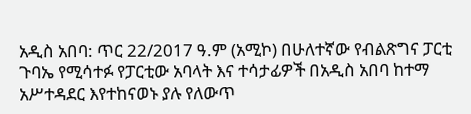አዲስ አበባ: ጥር 22/2017 ዓ.ም (አሚኮ) በሁለተኛው የብልጽግና ፓርቲ ጉባኤ የሚሳተፉ የፓርቲው አባላት እና ተሳታፊዎች በአዲስ አበባ ከተማ አሥተዳደር እየተከናወኑ ያሉ የለውጥ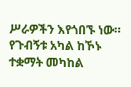ሥራዎችን እየጎበኙ ነው።
የጉብኝቱ አካል ከኾኑ ተቋማት መካከል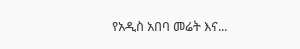የአዲስ አበባ መሬት እና...